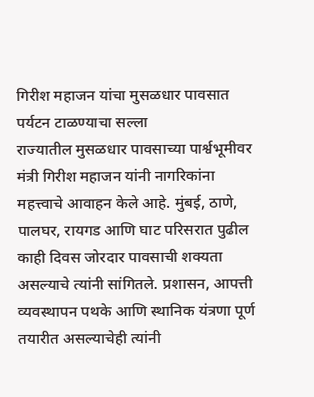गिरीश महाजन यांचा मुसळधार पावसात पर्यटन टाळण्याचा सल्ला
राज्यातील मुसळधार पावसाच्या पार्श्वभूमीवर मंत्री गिरीश महाजन यांनी नागरिकांना महत्त्वाचे आवाहन केले आहे. मुंबई, ठाणे, पालघर, रायगड आणि घाट परिसरात पुढील काही दिवस जोरदार पावसाची शक्यता असल्याचे त्यांनी सांगितले. प्रशासन, आपत्ती व्यवस्थापन पथके आणि स्थानिक यंत्रणा पूर्ण तयारीत असल्याचेही त्यांनी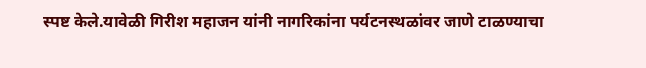स्पष्ट केले.यावेळी गिरीश महाजन यांनी नागरिकांना पर्यटनस्थळांवर जाणे टाळण्याचा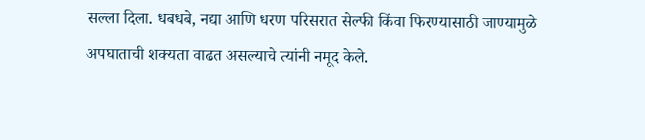सल्ला दिला. धबधबे, नद्या आणि धरण परिसरात सेल्फी किंवा फिरण्यासाठी जाण्यामुळे अपघाताची शक्यता वाढत असल्याचे त्यांनी नमूद केले.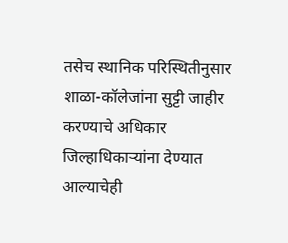तसेच स्थानिक परिस्थितीनुसार शाळा-कॉलेजांना सुट्टी जाहीर करण्याचे अधिकार जिल्हाधिकाऱ्यांना देण्यात आल्याचेही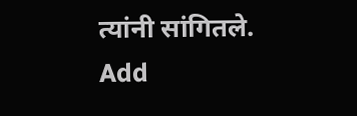त्यांनी सांगितले.
Add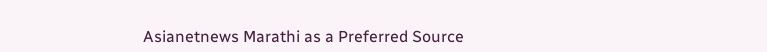Asianetnews Marathi as a Preferred Source